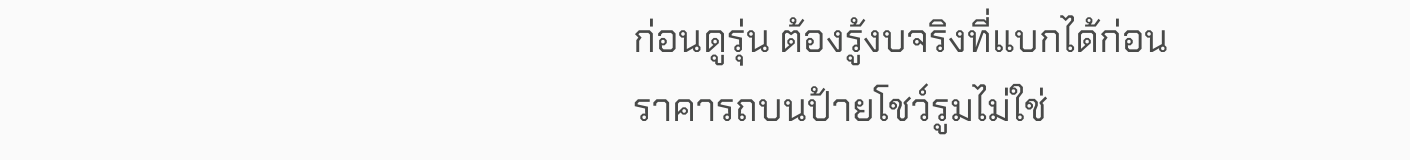ก่อนดูรุ่น ต้องรู้งบจริงที่แบกได้ก่อน
ราคารถบนป้ายโชว์รูมไม่ใช่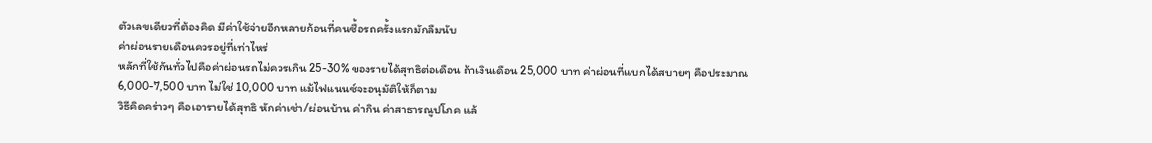ตัวเลขเดียวที่ต้องคิด มีค่าใช้จ่ายอีกหลายก้อนที่คนซื้อรถครั้งแรกมักลืมนับ
ค่าผ่อนรายเดือนควรอยู่ที่เท่าไหร่
หลักที่ใช้กันทั่วไปคือค่าผ่อนรถไม่ควรเกิน 25-30% ของรายได้สุทธิต่อเดือน ถ้าเงินเดือน 25,000 บาท ค่าผ่อนที่แบกได้สบายๆ คือประมาณ 6,000-7,500 บาท ไม่ใช่ 10,000 บาท แม้ไฟแนนซ์จะอนุมัติให้ก็ตาม
วิธีคิดคร่าวๆ คือเอารายได้สุทธิ หักค่าเช่า/ผ่อนบ้าน ค่ากิน ค่าสาธารณูปโภค แล้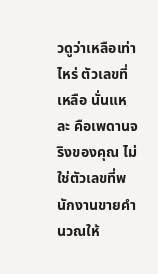วดูว่าเหลือเท่าไหร่ ตัวเลขที่เหลือ นั่นแหละ คือเพดานจริงของคุณ ไม่ใช่ตัวเลขที่พนักงานขายคำนวณให้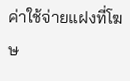ค่าใช้จ่ายแฝงที่โฆษ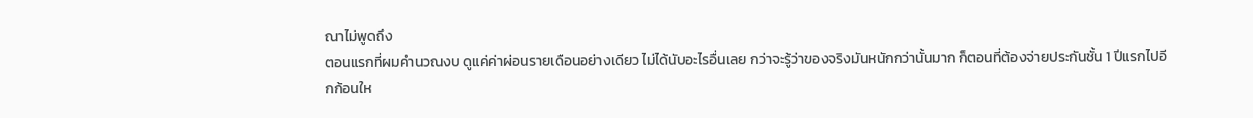ณาไม่พูดถึง
ตอนแรกที่ผมคำนวณงบ ดูแค่ค่าผ่อนรายเดือนอย่างเดียว ไม่ได้นับอะไรอื่นเลย กว่าจะรู้ว่าของจริงมันหนักกว่านั้นมาก ก็ตอนที่ต้องจ่ายประกันชั้น 1 ปีแรกไปอีกก้อนให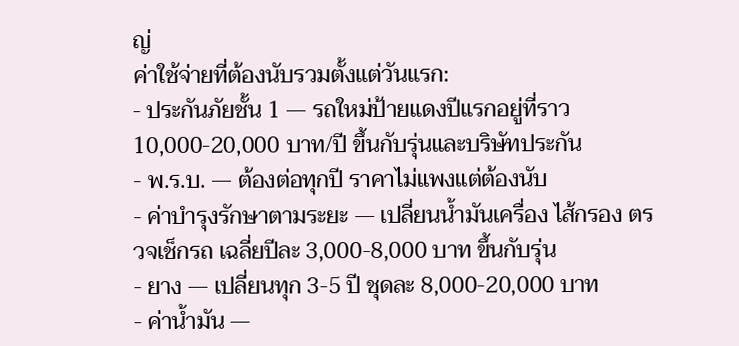ญ่
ค่าใช้จ่ายที่ต้องนับรวมตั้งแต่วันแรก:
- ประกันภัยชั้น 1 — รถใหม่ป้ายแดงปีแรกอยู่ที่ราว 10,000-20,000 บาท/ปี ขึ้นกับรุ่นและบริษัทประกัน
- พ.ร.บ. — ต้องต่อทุกปี ราคาไม่แพงแต่ต้องนับ
- ค่าบำรุงรักษาตามระยะ — เปลี่ยนน้ำมันเครื่อง ไส้กรอง ตรวจเช็กรถ เฉลี่ยปีละ 3,000-8,000 บาท ขึ้นกับรุ่น
- ยาง — เปลี่ยนทุก 3-5 ปี ชุดละ 8,000-20,000 บาท
- ค่าน้ำมัน —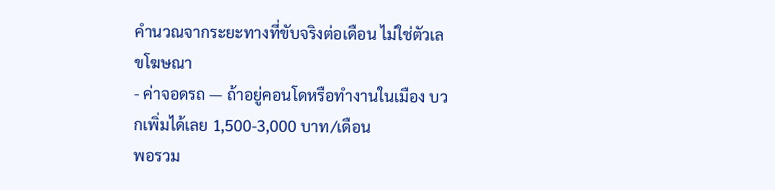คำนวณจากระยะทางที่ขับจริงต่อเดือน ไม่ใช่ตัวเลขโฆษณา
- ค่าจอดรถ — ถ้าอยู่คอนโดหรือทำงานในเมือง บวกเพิ่มได้เลย 1,500-3,000 บาท/เดือน
พอรวม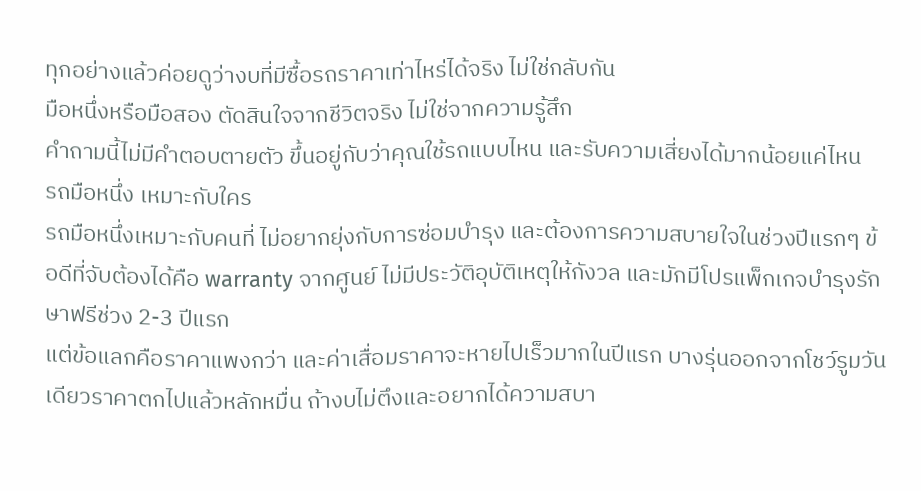ทุกอย่างแล้วค่อยดูว่างบที่มีซื้อรถราคาเท่าไหร่ได้จริง ไม่ใช่กลับกัน
มือหนึ่งหรือมือสอง ตัดสินใจจากชีวิตจริง ไม่ใช่จากความรู้สึก
คำถามนี้ไม่มีคำตอบตายตัว ขึ้นอยู่กับว่าคุณใช้รถแบบไหน และรับความเสี่ยงได้มากน้อยแค่ไหน
รถมือหนึ่ง เหมาะกับใคร
รถมือหนึ่งเหมาะกับคนที่ ไม่อยากยุ่งกับการซ่อมบำรุง และต้องการความสบายใจในช่วงปีแรกๆ ข้อดีที่จับต้องได้คือ warranty จากศูนย์ ไม่มีประวัติอุบัติเหตุให้กังวล และมักมีโปรแพ็กเกจบำรุงรักษาฟรีช่วง 2-3 ปีแรก
แต่ข้อแลกคือราคาแพงกว่า และค่าเสื่อมราคาจะหายไปเร็วมากในปีแรก บางรุ่นออกจากโชว์รูมวันเดียวราคาตกไปแล้วหลักหมื่น ถ้างบไม่ตึงและอยากได้ความสบา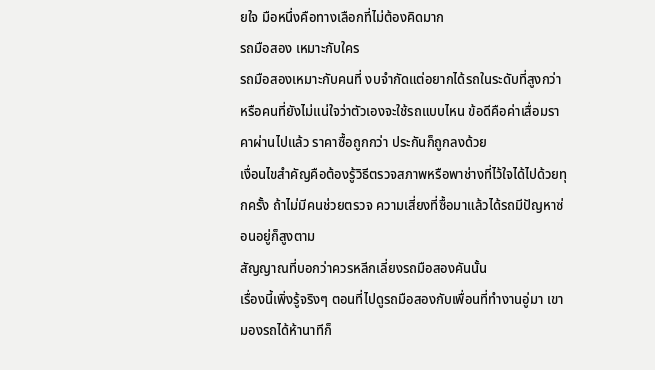ยใจ มือหนึ่งคือทางเลือกที่ไม่ต้องคิดมาก
รถมือสอง เหมาะกับใคร
รถมือสองเหมาะกับคนที่ งบจำกัดแต่อยากได้รถในระดับที่สูงกว่า หรือคนที่ยังไม่แน่ใจว่าตัวเองจะใช้รถแบบไหน ข้อดีคือค่าเสื่อมราคาผ่านไปแล้ว ราคาซื้อถูกกว่า ประกันก็ถูกลงด้วย
เงื่อนไขสำคัญคือต้องรู้วิธีตรวจสภาพหรือพาช่างที่ไว้ใจได้ไปด้วยทุกครั้ง ถ้าไม่มีคนช่วยตรวจ ความเสี่ยงที่ซื้อมาแล้วได้รถมีปัญหาซ่อนอยู่ก็สูงตาม
สัญญาณที่บอกว่าควรหลีกเลี่ยงรถมือสองคันนั้น
เรื่องนี้เพิ่งรู้จริงๆ ตอนที่ไปดูรถมือสองกับเพื่อนที่ทำงานอู่มา เขามองรถได้ห้านาทีก็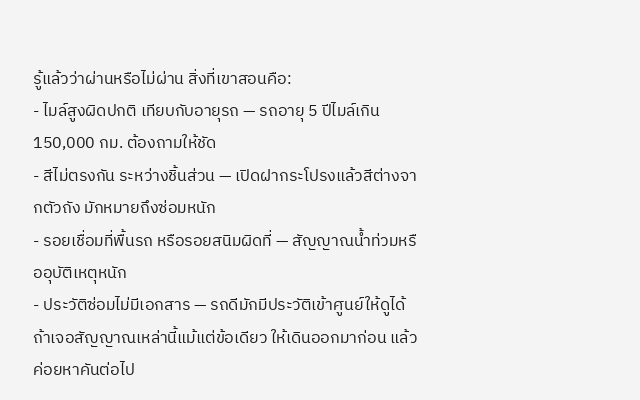รู้แล้วว่าผ่านหรือไม่ผ่าน สิ่งที่เขาสอนคือ:
- ไมล์สูงผิดปกติ เทียบกับอายุรถ — รถอายุ 5 ปีไมล์เกิน 150,000 กม. ต้องถามให้ชัด
- สีไม่ตรงกัน ระหว่างชิ้นส่วน — เปิดฝากระโปรงแล้วสีต่างจากตัวถัง มักหมายถึงซ่อมหนัก
- รอยเชื่อมที่พื้นรถ หรือรอยสนิมผิดที่ — สัญญาณน้ำท่วมหรืออุบัติเหตุหนัก
- ประวัติซ่อมไม่มีเอกสาร — รถดีมักมีประวัติเข้าศูนย์ให้ดูได้
ถ้าเจอสัญญาณเหล่านี้แม้แต่ข้อเดียว ให้เดินออกมาก่อน แล้วค่อยหาคันต่อไป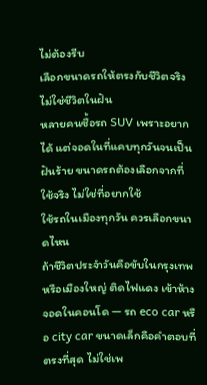ไม่ต้องรีบ
เลือกขนาดรถให้ตรงกับชีวิตจริง ไม่ใช่ชีวิตในฝัน
หลายคนซื้อรถ SUV เพราะอยากได้ แต่จอดในที่แคบทุกวันจนเป็นฝันร้าย ขนาดรถต้องเลือกจากที่ใช้จริง ไม่ใช่ที่อยากใช้
ใช้รถในเมืองทุกวัน ควรเลือกขนาดไหน
ถ้าชีวิตประจำวันคือขับในกรุงเทพหรือเมืองใหญ่ ติดไฟแดง เข้าห้าง จอดในคอนโด — รถ eco car หรือ city car ขนาดเล็กคือคำตอบที่ตรงที่สุด ไม่ใช่เพ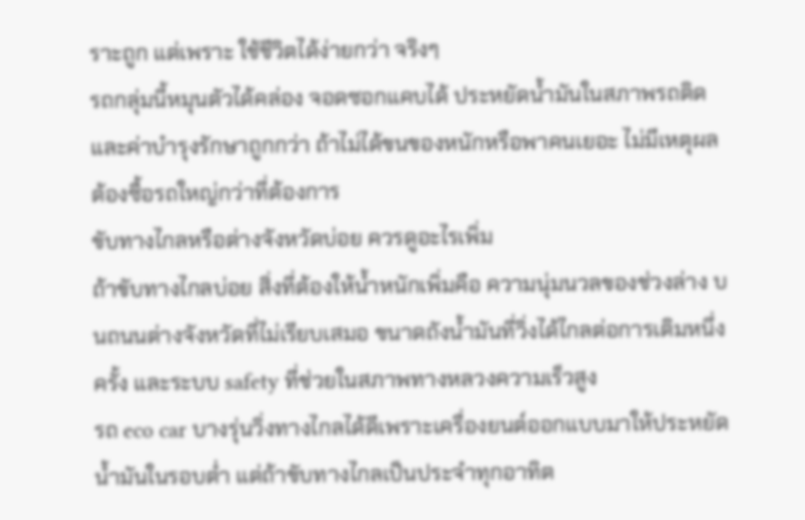ราะถูก แต่เพราะ ใช้ชีวิตได้ง่ายกว่า จริงๆ
รถกลุ่มนี้หมุนตัวได้คล่อง จอดซอกแคบได้ ประหยัดน้ำมันในสภาพรถติด และค่าบำรุงรักษาถูกกว่า ถ้าไม่ได้ขนของหนักหรือพาคนเยอะ ไม่มีเหตุผลต้องซื้อรถใหญ่กว่าที่ต้องการ
ขับทางไกลหรือต่างจังหวัดบ่อย ควรดูอะไรเพิ่ม
ถ้าขับทางไกลบ่อย สิ่งที่ต้องให้น้ำหนักเพิ่มคือ ความนุ่มนวลของช่วงล่าง บนถนนต่างจังหวัดที่ไม่เรียบเสมอ ขนาดถังน้ำมันที่วิ่งได้ไกลต่อการเติมหนึ่งครั้ง และระบบ safety ที่ช่วยในสภาพทางหลวงความเร็วสูง
รถ eco car บางรุ่นวิ่งทางไกลได้ดีเพราะเครื่องยนต์ออกแบบมาให้ประหยัดน้ำมันในรอบต่ำ แต่ถ้าขับทางไกลเป็นประจำทุกอาทิต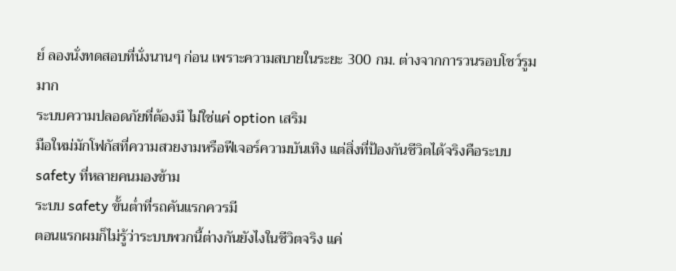ย์ ลองนั่งทดสอบที่นั่งนานๆ ก่อน เพราะความสบายในระยะ 300 กม. ต่างจากการวนรอบโชว์รูมมาก
ระบบความปลอดภัยที่ต้องมี ไม่ใช่แค่ option เสริม
มือใหม่มักโฟกัสที่ความสวยงามหรือฟีเจอร์ความบันเทิง แต่สิ่งที่ป้องกันชีวิตได้จริงคือระบบ safety ที่หลายคนมองข้าม
ระบบ safety ขั้นต่ำที่รถคันแรกควรมี
ตอนแรกผมก็ไม่รู้ว่าระบบพวกนี้ต่างกันยังไงในชีวิตจริง แค่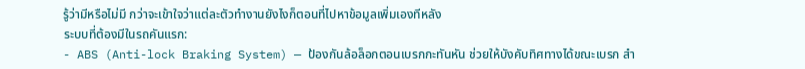รู้ว่ามีหรือไม่มี กว่าจะเข้าใจว่าแต่ละตัวทำงานยังไงก็ตอนที่ไปหาข้อมูลเพิ่มเองทีหลัง
ระบบที่ต้องมีในรถคันแรก:
- ABS (Anti-lock Braking System) — ป้องกันล้อล็อกตอนเบรกกะทันหัน ช่วยให้บังคับทิศทางได้ขณะเบรก สำ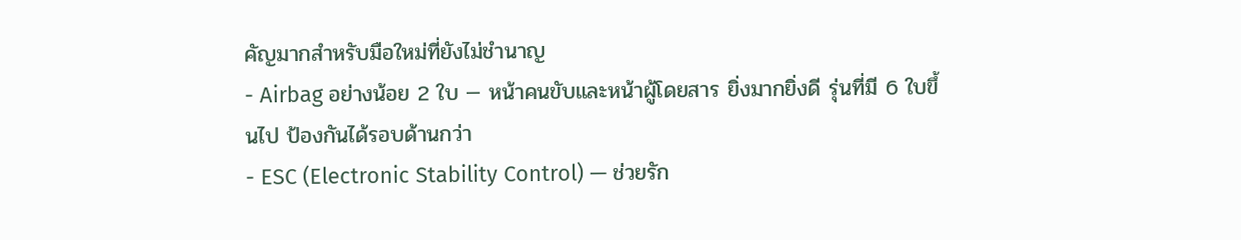คัญมากสำหรับมือใหม่ที่ยังไม่ชำนาญ
- Airbag อย่างน้อย 2 ใบ — หน้าคนขับและหน้าผู้โดยสาร ยิ่งมากยิ่งดี รุ่นที่มี 6 ใบขึ้นไป ป้องกันได้รอบด้านกว่า
- ESC (Electronic Stability Control) — ช่วยรัก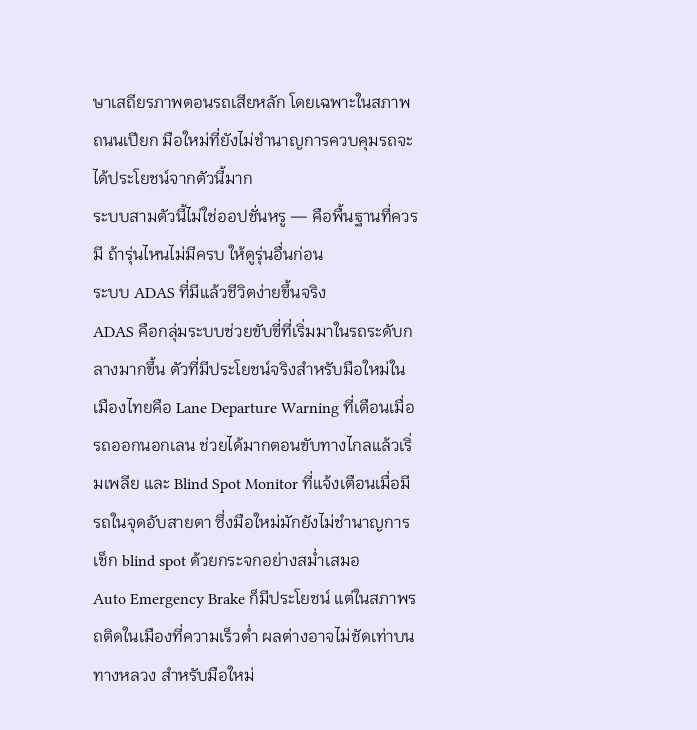ษาเสถียรภาพตอนรถเสียหลัก โดยเฉพาะในสภาพถนนเปียก มือใหม่ที่ยังไม่ชำนาญการควบคุมรถจะได้ประโยชน์จากตัวนี้มาก
ระบบสามตัวนี้ไม่ใช่ออปชั่นหรู — คือพื้นฐานที่ควรมี ถ้ารุ่นไหนไม่มีครบ ให้ดูรุ่นอื่นก่อน
ระบบ ADAS ที่มีแล้วชีวิตง่ายขึ้นจริง
ADAS คือกลุ่มระบบช่วยขับขี่ที่เริ่มมาในรถระดับกลางมากขึ้น ตัวที่มีประโยชน์จริงสำหรับมือใหม่ในเมืองไทยคือ Lane Departure Warning ที่เตือนเมื่อรถออกนอกเลน ช่วยได้มากตอนขับทางไกลแล้วเริ่มเพลีย และ Blind Spot Monitor ที่แจ้งเตือนเมื่อมีรถในจุดอับสายตา ซึ่งมือใหม่มักยังไม่ชำนาญการเช็ก blind spot ด้วยกระจกอย่างสม่ำเสมอ
Auto Emergency Brake ก็มีประโยชน์ แต่ในสภาพรถติดในเมืองที่ความเร็วต่ำ ผลต่างอาจไม่ชัดเท่าบนทางหลวง สำหรับมือใหม่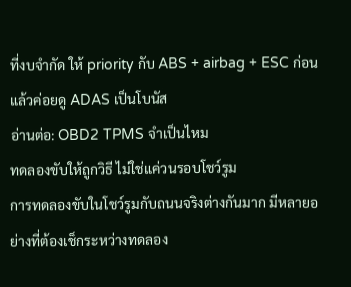ที่งบจำกัด ให้ priority กับ ABS + airbag + ESC ก่อน แล้วค่อยดู ADAS เป็นโบนัส
อ่านต่อ: OBD2 TPMS จำเป็นไหม
ทดลองขับให้ถูกวิธี ไม่ใช่แค่วนรอบโชว์รูม
การทดลองขับในโชว์รูมกับถนนจริงต่างกันมาก มีหลายอย่างที่ต้องเช็กระหว่างทดลอง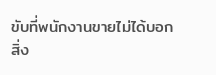ขับที่พนักงานขายไม่ได้บอก
สิ่ง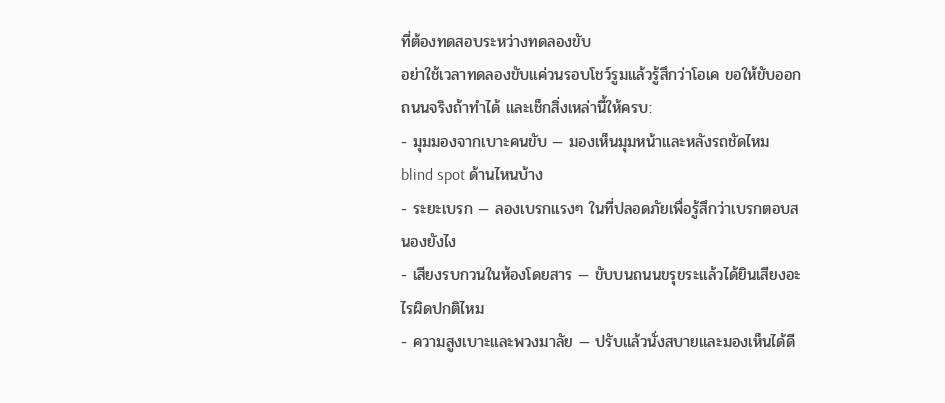ที่ต้องทดสอบระหว่างทดลองขับ
อย่าใช้เวลาทดลองขับแค่วนรอบโชว์รูมแล้วรู้สึกว่าโอเค ขอให้ขับออกถนนจริงถ้าทำได้ และเช็กสิ่งเหล่านี้ให้ครบ:
- มุมมองจากเบาะคนขับ — มองเห็นมุมหน้าและหลังรถชัดไหม blind spot ด้านไหนบ้าง
- ระยะเบรก — ลองเบรกแรงๆ ในที่ปลอดภัยเพื่อรู้สึกว่าเบรกตอบสนองยังไง
- เสียงรบกวนในห้องโดยสาร — ขับบนถนนขรุขระแล้วได้ยินเสียงอะไรผิดปกติไหม
- ความสูงเบาะและพวงมาลัย — ปรับแล้วนั่งสบายและมองเห็นได้ดี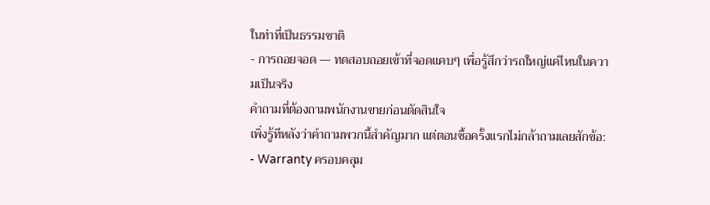ในท่าที่เป็นธรรมชาติ
- การถอยจอด — ทดสอบถอยเข้าที่จอดแคบๆ เพื่อรู้สึกว่ารถใหญ่แค่ไหนในความเป็นจริง
คำถามที่ต้องถามพนักงานขายก่อนตัดสินใจ
เพิ่งรู้ทีหลังว่าคำถามพวกนี้สำคัญมาก แต่ตอนซื้อครั้งแรกไม่กล้าถามเลยสักข้อ:
- Warranty ครอบคลุม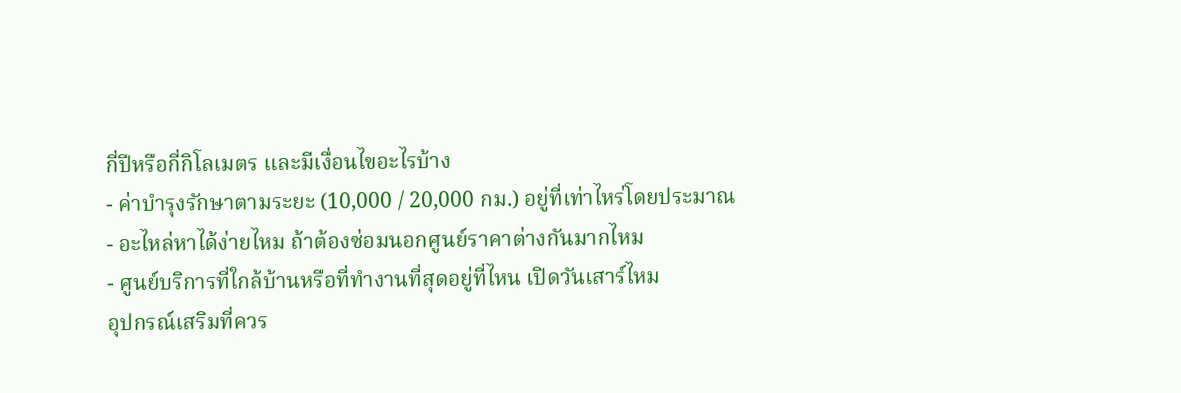กี่ปีหรือกี่กิโลเมตร และมีเงื่อนไขอะไรบ้าง
- ค่าบำรุงรักษาตามระยะ (10,000 / 20,000 กม.) อยู่ที่เท่าไหร่โดยประมาณ
- อะไหล่หาได้ง่ายไหม ถ้าต้องซ่อมนอกศูนย์ราคาต่างกันมากไหม
- ศูนย์บริการที่ใกล้บ้านหรือที่ทำงานที่สุดอยู่ที่ไหน เปิดวันเสาร์ไหม
อุปกรณ์เสริมที่ควร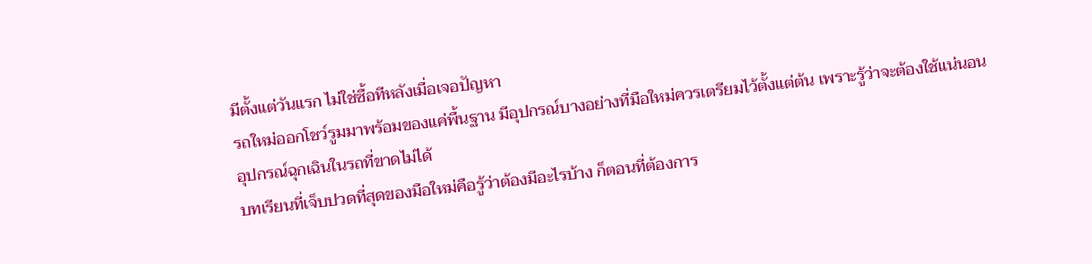มีตั้งแต่วันแรก ไม่ใช่ซื้อทีหลังเมื่อเจอปัญหา
รถใหม่ออกโชว์รูมมาพร้อมของแค่พื้นฐาน มีอุปกรณ์บางอย่างที่มือใหม่ควรเตรียมไว้ตั้งแต่ต้น เพราะรู้ว่าจะต้องใช้แน่นอน
อุปกรณ์ฉุกเฉินในรถที่ขาดไม่ได้
บทเรียนที่เจ็บปวดที่สุดของมือใหม่คือรู้ว่าต้องมีอะไรบ้าง ก็ตอนที่ต้องการ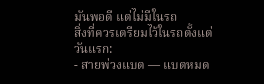มันพอดี แต่ไม่มีในรถ
สิ่งที่ควรเตรียมไว้ในรถตั้งแต่วันแรก:
- สายพ่วงแบต — แบตหมด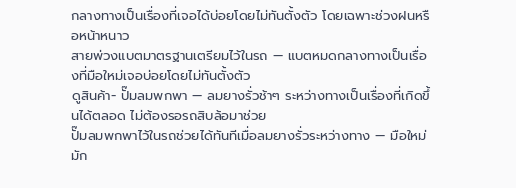กลางทางเป็นเรื่องที่เจอได้บ่อยโดยไม่ทันตั้งตัว โดยเฉพาะช่วงฝนหรือหน้าหนาว
สายพ่วงแบตมาตรฐานเตรียมไว้ในรถ — แบตหมดกลางทางเป็นเรื่องที่มือใหม่เจอบ่อยโดยไม่ทันตั้งตัว
ดูสินค้า- ปั๊มลมพกพา — ลมยางรั่วช้าๆ ระหว่างทางเป็นเรื่องที่เกิดขึ้นได้ตลอด ไม่ต้องรอรถสิบล้อมาช่วย
ปั๊มลมพกพาไว้ในรถช่วยได้ทันทีเมื่อลมยางรั่วระหว่างทาง — มือใหม่มัก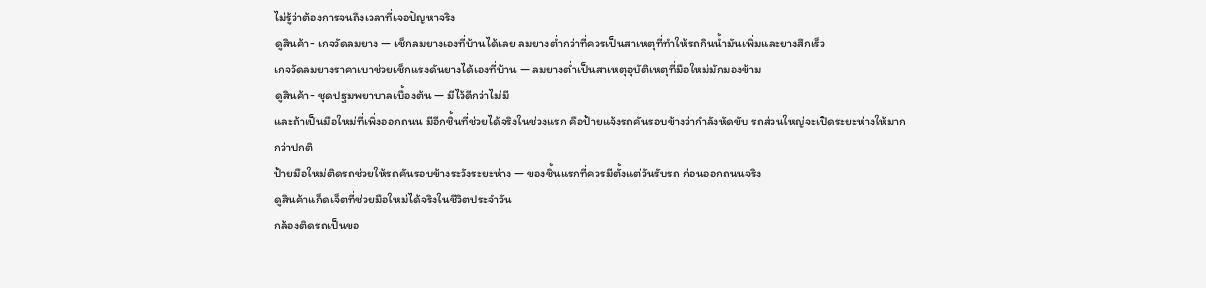ไม่รู้ว่าต้องการจนถึงเวลาที่เจอปัญหาจริง
ดูสินค้า- เกจวัดลมยาง — เช็กลมยางเองที่บ้านได้เลย ลมยางต่ำกว่าที่ควรเป็นสาเหตุที่ทำให้รถกินน้ำมันเพิ่มและยางสึกเร็ว
เกจวัดลมยางราคาเบาช่วยเช็กแรงดันยางได้เองที่บ้าน — ลมยางต่ำเป็นสาเหตุอุบัติเหตุที่มือใหม่มักมองข้าม
ดูสินค้า- ชุดปฐมพยาบาลเบื้องต้น — มีไว้ดีกว่าไม่มี
และถ้าเป็นมือใหม่ที่เพิ่งออกถนน มีอีกชิ้นที่ช่วยได้จริงในช่วงแรก คือป้ายแจ้งรถคันรอบข้างว่ากำลังหัดขับ รถส่วนใหญ่จะเปิดระยะห่างให้มากกว่าปกติ
ป้ายมือใหม่ติดรถช่วยให้รถคันรอบข้างระวังระยะห่าง — ของชิ้นแรกที่ควรมีตั้งแต่วันรับรถ ก่อนออกถนนจริง
ดูสินค้าแก็ดเจ็ตที่ช่วยมือใหม่ได้จริงในชีวิตประจำวัน
กล้องติดรถเป็นขอ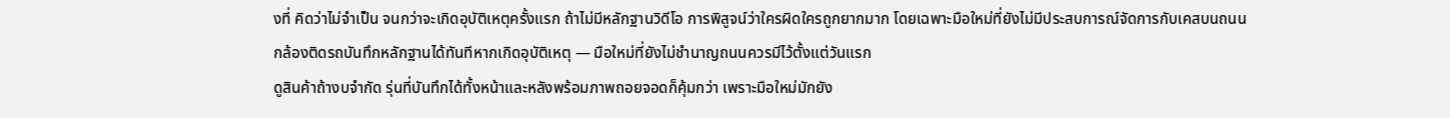งที่ คิดว่าไม่จำเป็น จนกว่าจะเกิดอุบัติเหตุครั้งแรก ถ้าไม่มีหลักฐานวิดีโอ การพิสูจน์ว่าใครผิดใครถูกยากมาก โดยเฉพาะมือใหม่ที่ยังไม่มีประสบการณ์จัดการกับเคสบนถนน
กล้องติดรถบันทึกหลักฐานได้ทันทีหากเกิดอุบัติเหตุ — มือใหม่ที่ยังไม่ชำนาญถนนควรมีไว้ตั้งแต่วันแรก
ดูสินค้าถ้างบจำกัด รุ่นที่บันทึกได้ทั้งหน้าและหลังพร้อมภาพถอยจอดก็คุ้มกว่า เพราะมือใหม่มักยัง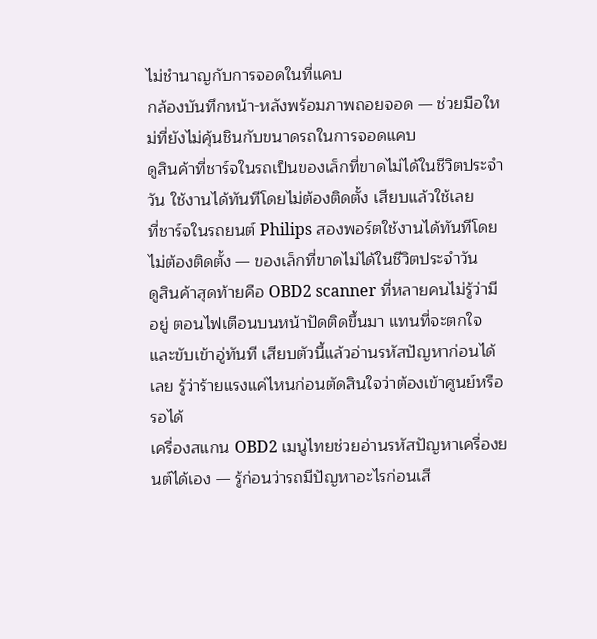ไม่ชำนาญกับการจอดในที่แคบ
กล้องบันทึกหน้า-หลังพร้อมภาพถอยจอด — ช่วยมือใหม่ที่ยังไม่คุ้นชินกับขนาดรถในการจอดแคบ
ดูสินค้าที่ชาร์จในรถเป็นของเล็กที่ขาดไม่ได้ในชีวิตประจำวัน ใช้งานได้ทันทีโดยไม่ต้องติดตั้ง เสียบแล้วใช้เลย
ที่ชาร์จในรถยนต์ Philips สองพอร์ตใช้งานได้ทันทีโดยไม่ต้องติดตั้ง — ของเล็กที่ขาดไม่ได้ในชีวิตประจำวัน
ดูสินค้าสุดท้ายคือ OBD2 scanner ที่หลายคนไม่รู้ว่ามีอยู่ ตอนไฟเตือนบนหน้าปัดติดขึ้นมา แทนที่จะตกใจและขับเข้าอู่ทันที เสียบตัวนี้แล้วอ่านรหัสปัญหาก่อนได้เลย รู้ว่าร้ายแรงแค่ไหนก่อนตัดสินใจว่าต้องเข้าศูนย์หรือรอได้
เครื่องสแกน OBD2 เมนูไทยช่วยอ่านรหัสปัญหาเครื่องยนต์ได้เอง — รู้ก่อนว่ารถมีปัญหาอะไรก่อนเสี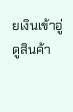ยเงินเข้าอู่
ดูสินค้า